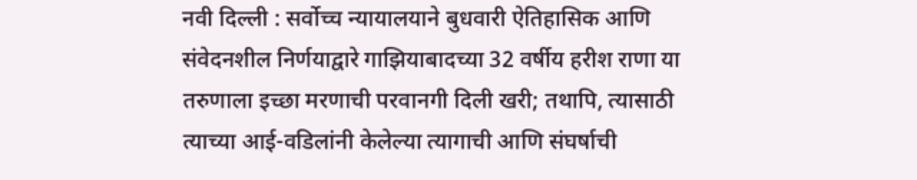नवी दिल्ली : सर्वोच्च न्यायालयाने बुधवारी ऐतिहासिक आणि संवेदनशील निर्णयाद्वारे गाझियाबादच्या 32 वर्षीय हरीश राणा या तरुणाला इच्छा मरणाची परवानगी दिली खरी; तथापि, त्यासाठी त्याच्या आई-वडिलांनी केलेल्या त्यागाची आणि संघर्षाची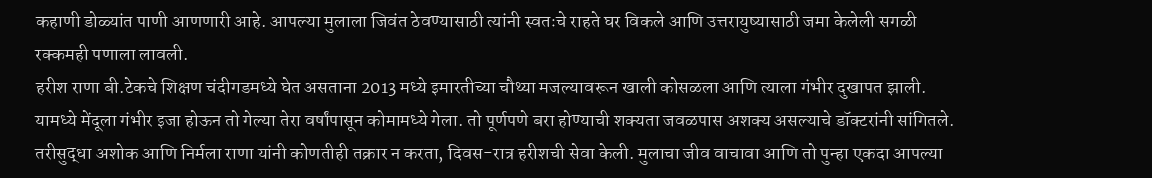कहाणी डोळ्यांत पाणी आणणारी आहे. आपल्या मुलाला जिवंत ठेवण्यासाठी त्यांनी स्वतःचे राहते घर विकले आणि उत्तरायुष्यासाठी जमा केलेली सगळी रक्कमही पणाला लावली.
हरीश राणा बी.टेकचे शिक्षण चंदीगडमध्ये घेत असताना 2013 मध्ये इमारतीच्या चौथ्या मजल्यावरून खाली कोसळला आणि त्याला गंभीर दुखापत झाली. यामध्ये मेंदूला गंभीर इजा होऊन तो गेल्या तेरा वर्षांपासून कोमामध्ये गेला. तो पूर्णपणे बरा होण्याची शक्यता जवळपास अशक्य असल्याचे डॉक्टरांनी सांगितले. तरीसुद्धा अशोक आणि निर्मला राणा यांनी कोणतीही तक्रार न करता, दिवस-रात्र हरीशची सेवा केली. मुलाचा जीव वाचावा आणि तो पुन्हा एकदा आपल्या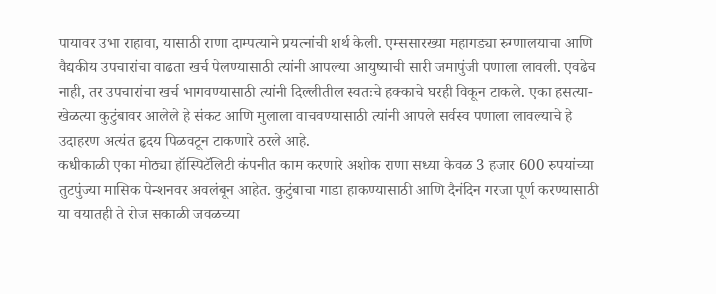पायावर उभा राहावा, यासाठी राणा दाम्पत्याने प्रयत्नांची शर्थ केली. एम्ससारख्या महागड्या रुग्णालयाचा आणि वैद्यकीय उपचारांचा वाढता खर्च पेलण्यासाठी त्यांनी आपल्या आयुष्याची सारी जमापुंजी पणाला लावली. एवढेच नाही, तर उपचारांचा खर्च भागवण्यासाठी त्यांनी दिल्लीतील स्वतःचे हक्काचे घरही विकून टाकले. एका हसत्या-खेळत्या कुटुंबावर आलेले हे संकट आणि मुलाला वाचवण्यासाठी त्यांनी आपले सर्वस्व पणाला लावल्याचे हे उदाहरण अत्यंत हृदय पिळवटून टाकणारे ठरले आहे.
कधीकाळी एका मोठ्या हॉस्पिटॅलिटी कंपनीत काम करणारे अशोक राणा सध्या केवळ 3 हजार 600 रुपयांच्या तुटपुंज्या मासिक पेन्शनवर अवलंबून आहेत. कुटुंबाचा गाडा हाकण्यासाठी आणि दैनंदिन गरजा पूर्ण करण्यासाठी या वयातही ते रोज सकाळी जवळच्या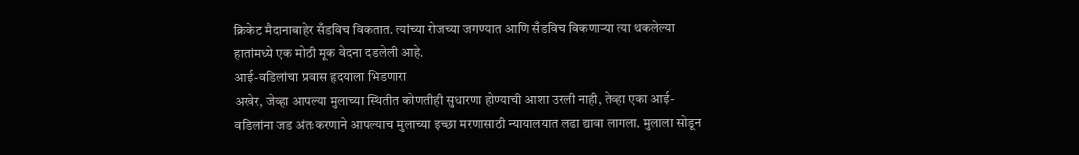क्रिकेट मैदानाबाहेर सँडविच विकतात. त्यांच्या रोजच्या जगण्यात आणि सँडविच विकणाऱ्या त्या थकलेल्या हातांमध्ये एक मोठी मूक वेदना दडलेली आहे.
आई-वडिलांचा प्रवास हृदयाला भिडणारा
अखेर, जेव्हा आपल्या मुलाच्या स्थितीत कोणतीही सुधारणा होण्याची आशा उरली नाही, तेव्हा एका आई-वडिलांना जड अंतःकरणाने आपल्याच मुलाच्या इच्छा मरणासाठी न्यायालयात लढा द्यावा लागला. मुलाला सोडून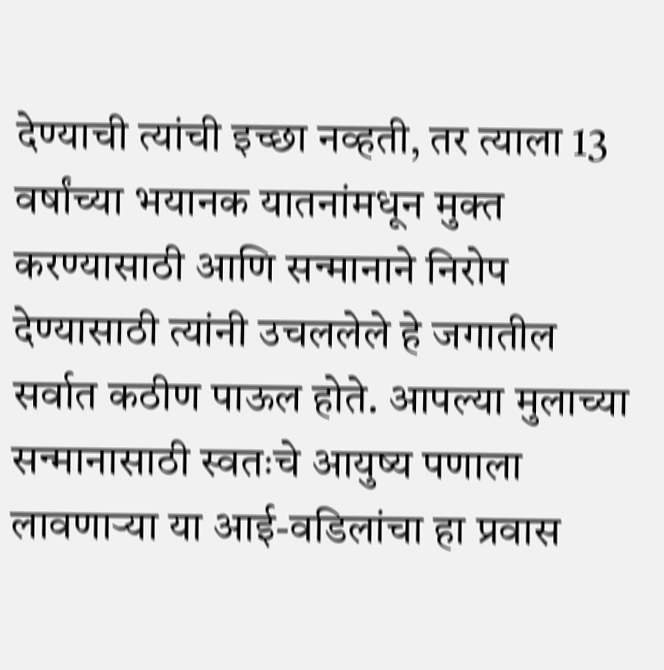देण्याची त्यांची इच्छा नव्हती, तर त्याला 13 वर्षांच्या भयानक यातनांमधून मुक्त करण्यासाठी आणि सन्मानाने निरोप देण्यासाठी त्यांनी उचललेले हे जगातील सर्वात कठीण पाऊल होते. आपल्या मुलाच्या सन्मानासाठी स्वतःचे आयुष्य पणाला लावणाऱ्या या आई-वडिलांचा हा प्रवास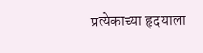प्रत्येकाच्या हृदयाला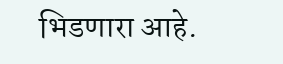भिडणारा आहे.